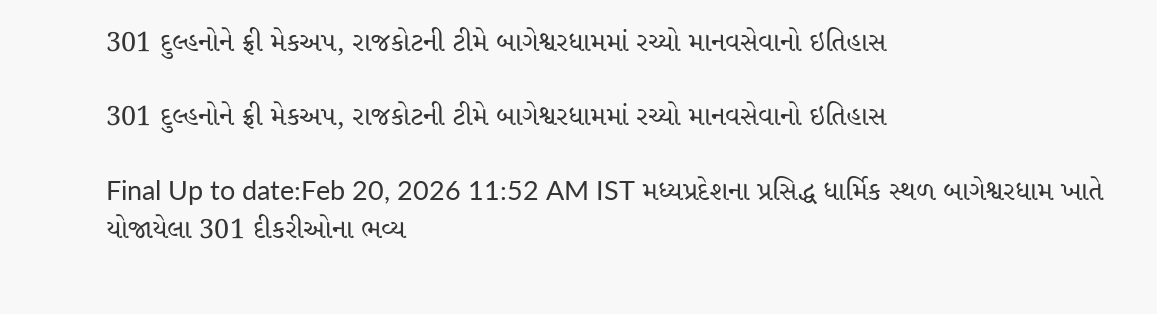301 દુલ્હનોને ફ્રી મેકઅપ, રાજકોટની ટીમે બાગેશ્વરધામમાં રચ્યો માનવસેવાનો ઇતિહાસ

301 દુલ્હનોને ફ્રી મેકઅપ, રાજકોટની ટીમે બાગેશ્વરધામમાં રચ્યો માનવસેવાનો ઇતિહાસ

Final Up to date:Feb 20, 2026 11:52 AM IST મધ્યપ્રદેશના પ્રસિદ્ધ ધાર્મિક સ્થળ બાગેશ્વરધામ ખાતે યોજાયેલા 301 દીકરીઓના ભવ્ય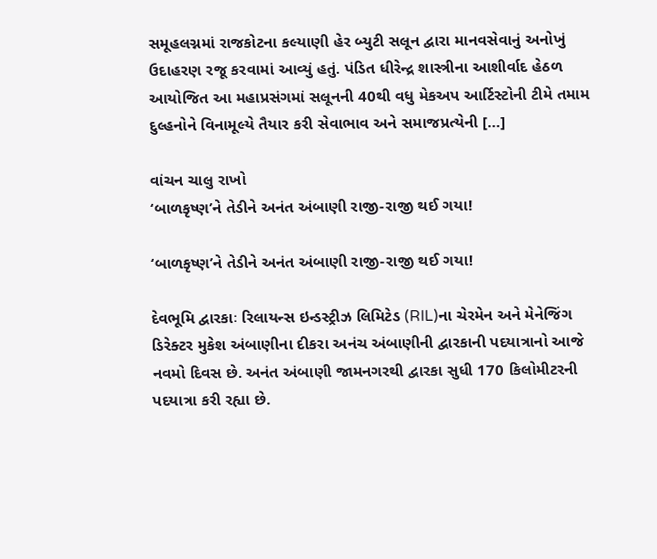સમૂહલગ્નમાં રાજકોટના કલ્યાણી હેર બ્યુટી સલૂન દ્વારા માનવસેવાનું અનોખું ઉદાહરણ રજૂ કરવામાં આવ્યું હતું. પંડિત ધીરેન્દ્ર શાસ્ત્રીના આશીર્વાદ હેઠળ આયોજિત આ મહાપ્રસંગમાં સલૂનની 40થી વધુ મેકઅપ આર્ટિસ્ટોની ટીમે તમામ દુલ્હનોને વિનામૂલ્યે તૈયાર કરી સેવાભાવ અને સમાજપ્રત્યેની […]

વાંચન ચાલુ રાખો
‘બાળકૃષ્ણ’ને તેડીને અનંત અંબાણી રાજી-રાજી થઈ ગયા!

‘બાળકૃષ્ણ’ને તેડીને અનંત અંબાણી રાજી-રાજી થઈ ગયા!

દેવભૂમિ દ્વારકાઃ રિલાયન્સ ઇન્ડસ્ટ્રીઝ લિમિટેડ (RIL)ના ચેરમેન અને મેનેજિંગ ડિરેક્ટર મુકેશ અંબાણીના દીકરા અનંચ અંબાણીની દ્વારકાની પદયાત્રાનો આજે નવમો દિવસ છે. અનંત અંબાણી જામનગરથી દ્વારકા સુધી 170 કિલોમીટરની પદયાત્રા કરી રહ્યા છે.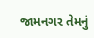જામનગર તેમનું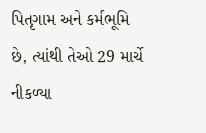પિતૃગામ અને કર્મભૂમિ છે, ત્યાંથી તેઓ 29 માર્ચે નીકળ્યા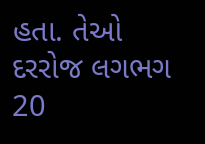હતા. તેઓ દરરોજ લગભગ 20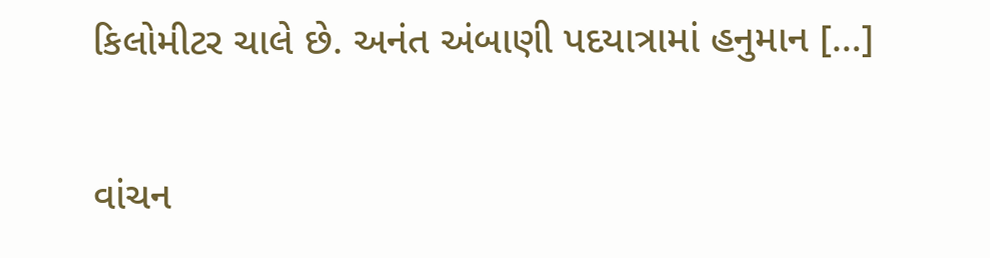કિલોમીટર ચાલે છે. અનંત અંબાણી પદયાત્રામાં હનુમાન […]

વાંચન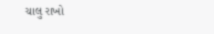ચાલુ રાખો